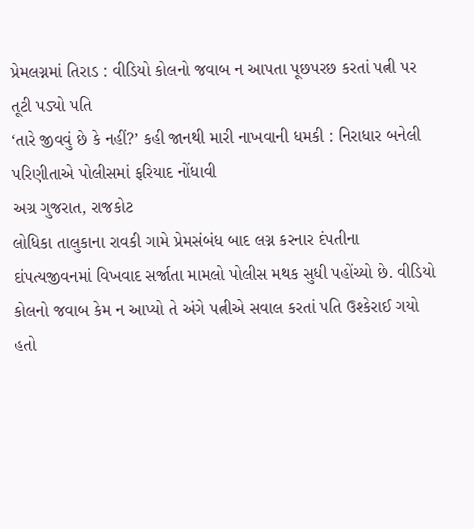પ્રેમલગ્નમાં તિરાડ : વીડિયો કોલનો જવાબ ન આપતા પૂછપરછ કરતાં પત્ની પર તૂટી પડ્યો પતિ
‘તારે જીવવું છે કે નહીં?’ કહી જાનથી મારી નાખવાની ધમકી : નિરાધાર બનેલી પરિણીતાએ પોલીસમાં ફરિયાદ નોંધાવી
અગ્ર ગુજરાત, રાજકોટ
લોધિકા તાલુકાના રાવકી ગામે પ્રેમસંબંધ બાદ લગ્ન કરનાર દંપતીના દાંપત્યજીવનમાં વિખવાદ સર્જાતા મામલો પોલીસ મથક સુધી પહોંચ્યો છે. વીડિયો કોલનો જવાબ કેમ ન આપ્યો તે અંગે પત્નીએ સવાલ કરતાં પતિ ઉશ્કેરાઈ ગયો હતો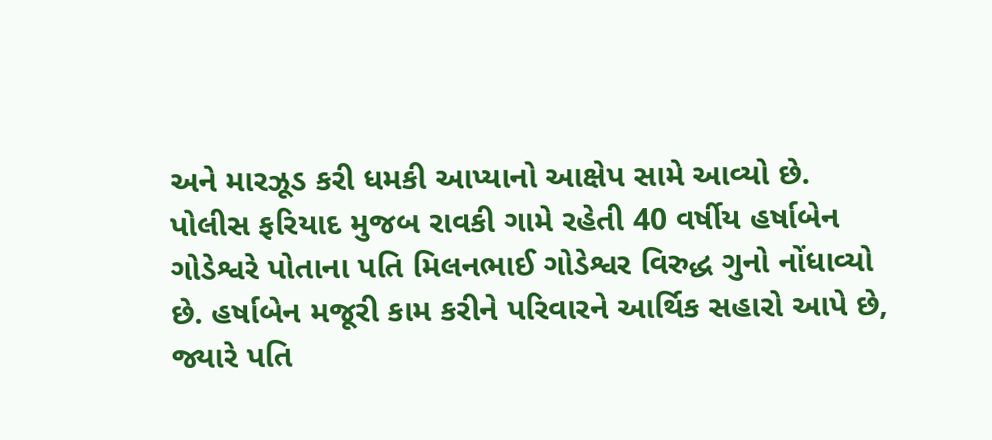અને મારઝૂડ કરી ધમકી આપ્યાનો આક્ષેપ સામે આવ્યો છે.
પોલીસ ફરિયાદ મુજબ રાવકી ગામે રહેતી 40 વર્ષીય હર્ષાબેન ગોડેશ્વરે પોતાના પતિ મિલનભાઈ ગોડેશ્વર વિરુદ્ધ ગુનો નોંધાવ્યો છે. હર્ષાબેન મજૂરી કામ કરીને પરિવારને આર્થિક સહારો આપે છે, જ્યારે પતિ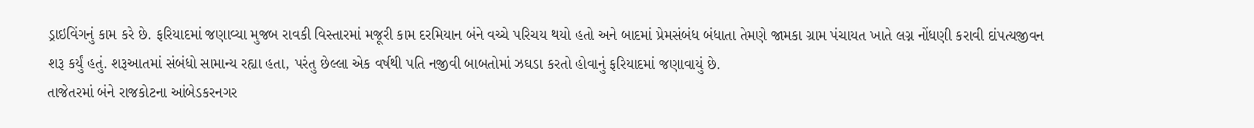ડ્રાઇવિંગનું કામ કરે છે. ફરિયાદમાં જણાવ્યા મુજબ રાવકી વિસ્તારમાં મજૂરી કામ દરમિયાન બંને વચ્ચે પરિચય થયો હતો અને બાદમાં પ્રેમસંબંધ બંધાતા તેમણે જામકા ગ્રામ પંચાયત ખાતે લગ્ન નોંધણી કરાવી દાંપત્યજીવન શરૂ કર્યું હતું. શરૂઆતમાં સંબંધો સામાન્ય રહ્યા હતા, પરંતુ છેલ્લા એક વર્ષથી પતિ નજીવી બાબતોમાં ઝઘડા કરતો હોવાનું ફરિયાદમાં જણાવાયું છે.
તાજેતરમાં બંને રાજકોટના આંબેડકરનગર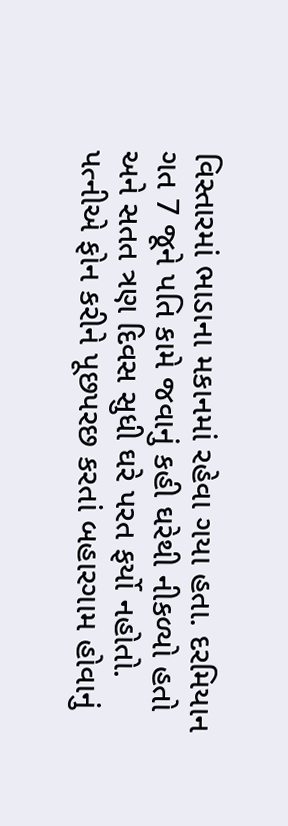વિસ્તારમાં ભાડાના મકાનમાં રહેવા ગયા હતા. દરમિયાન ગત 7 જૂને પતિ કામે જવાનું કહી ઘરેથી નીકળ્યો હતો અને સતત ત્રણ દિવસ સુધી ઘરે પરત ફર્યો નહોતો. પત્નીએ ફોન કરીને પૂછપરછ કરતાં બહારગામ હોવાનું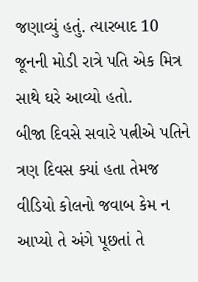જણાવ્યું હતું. ત્યારબાદ 10 જૂનની મોડી રાત્રે પતિ એક મિત્ર સાથે ઘરે આવ્યો હતો.
બીજા દિવસે સવારે પત્નીએ પતિને ત્રણ દિવસ ક્યાં હતા તેમજ વીડિયો કોલનો જવાબ કેમ ન આપ્યો તે અંગે પૂછતાં તે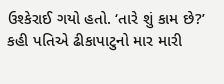ઉશ્કેરાઈ ગયો હતો. ‘તારે શું કામ છે?’ કહી પતિએ ઢીકાપાટુનો માર મારી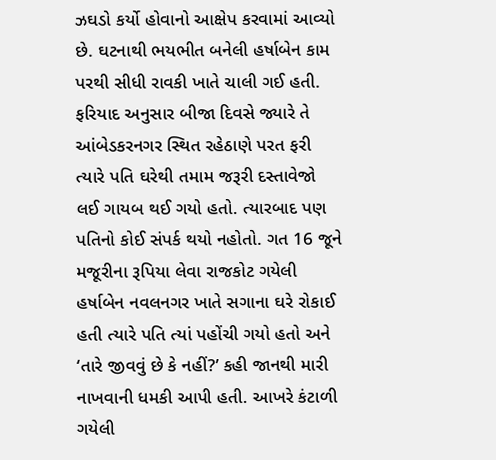ઝઘડો કર્યો હોવાનો આક્ષેપ કરવામાં આવ્યો છે. ઘટનાથી ભયભીત બનેલી હર્ષાબેન કામ પરથી સીધી રાવકી ખાતે ચાલી ગઈ હતી.
ફરિયાદ અનુસાર બીજા દિવસે જ્યારે તે આંબેડકરનગર સ્થિત રહેઠાણે પરત ફરી ત્યારે પતિ ઘરેથી તમામ જરૂરી દસ્તાવેજો લઈ ગાયબ થઈ ગયો હતો. ત્યારબાદ પણ પતિનો કોઈ સંપર્ક થયો નહોતો. ગત 16 જૂને મજૂરીના રૂપિયા લેવા રાજકોટ ગયેલી હર્ષાબેન નવલનગર ખાતે સગાના ઘરે રોકાઈ હતી ત્યારે પતિ ત્યાં પહોંચી ગયો હતો અને ‘તારે જીવવું છે કે નહીં?’ કહી જાનથી મારી નાખવાની ધમકી આપી હતી. આખરે કંટાળી ગયેલી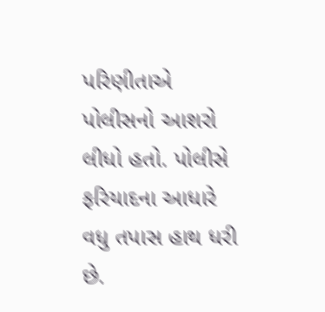પરિણીતાએ પોલીસનો આશરો લીધો હતો. પોલીસે ફરિયાદના આધારે વધુ તપાસ હાથ ધરી છે.